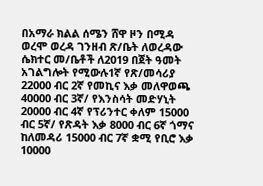በአማራ ክልል ሰሜን ሸዋ ዞን በሚዳ ወረሞ ወረዳ ገንዘብ ጽ/ቤት ለወረዳው ሴክተር መ/ቤቶች ለ2019 በጀት ዓመት አገልግሎት የሚውሉ1ኛ የጽ/መሳሪያ 22000 ብር 2ኛ የመኪና እቃ መለዋወጫ 40000 ብር 3ኛ/ የእንስሳት መድሃኒት 20000 ብር 4ኛ የፕሪንተር ቀለም 15000 ብር 5ኛ/ የጽዳት እቃ 8000 ብር 6ኛ ጎማና ከለመዳሪ 15000 ብር 7ኛ ቋሚ የቢሮ እቃ 10000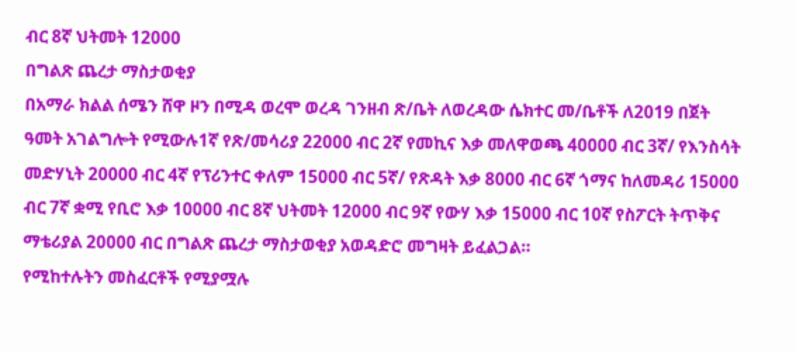ብር 8ኛ ህትመት 12000
በግልጽ ጨረታ ማስታወቂያ
በአማራ ክልል ሰሜን ሸዋ ዞን በሚዳ ወረሞ ወረዳ ገንዘብ ጽ/ቤት ለወረዳው ሴክተር መ/ቤቶች ለ2019 በጀት ዓመት አገልግሎት የሚውሉ1ኛ የጽ/መሳሪያ 22000 ብር 2ኛ የመኪና እቃ መለዋወጫ 40000 ብር 3ኛ/ የእንስሳት መድሃኒት 20000 ብር 4ኛ የፕሪንተር ቀለም 15000 ብር 5ኛ/ የጽዳት እቃ 8000 ብር 6ኛ ጎማና ከለመዳሪ 15000 ብር 7ኛ ቋሚ የቢሮ እቃ 10000 ብር 8ኛ ህትመት 12000 ብር 9ኛ የውሃ እቃ 15000 ብር 10ኛ የስፖርት ትጥቅና ማቴሪያል 20000 ብር በግልጽ ጨረታ ማስታወቂያ አወዳድሮ መግዛት ይፈልጋል።
የሚከተሉትን መስፈርቶች የሚያሟሉ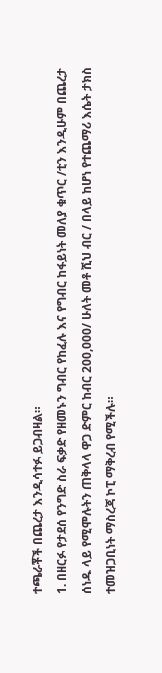ተጫራቾች በጨረታ እንዲሳተፉ ይጋብዛል።
1. በዘርፉ የታደሰ የንግድ ስራ ፍቃድ የዘመኑን ግብር የከፈሉ እና የግብር ከፋይነት መለያ ቁጥር /ቲን እንዲሁም በጨረታ ሰነዱ ላይ የሚሞሉትን ጠቅላላ ዋጋ ድምር ከብር 200,000/ ሁለት መቶ ሺህ ብር / በላይ ከሆነ የተጨማሪ እሴት ታክስ ተመዝጋቢነት ማስረጃ ኮፒ ማቅረብ የሚችሉ።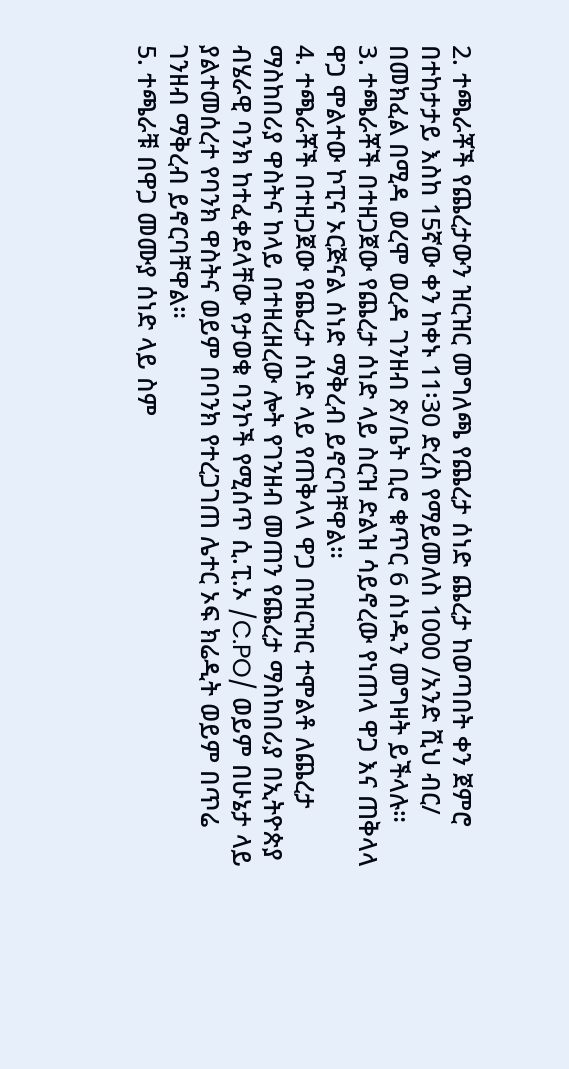2. ተጫራቾች የጨረታውን ዝርዝር መግለጫ የጨረታ ሰነድ ጨረታ ከወጣበት ቀን ጀምሮ በተከታታይ እስከ 15ኛው ቀን ከቀኑ 11፡30 ድረስ የማይመለስ 1000 /አንድ ሺህ ብር/ በመክፈል በሚዳ ወረሞ ወረዳ ገንዘብ ጽ/ቤት ቢሮ ቁጥር 6 ሰነዱን መግዛት ይችላሉ።
3. ተጫራቾች በተዘጋጀው የጨረታ ሰነድ ላይ ስርዝ ድልዝ ሳይኖረው የነጠላ ዋጋ እና ጠቅላላ ዋጋ ሞልተው ኮፒና ኦርጅናል ሰነድ ማቅረብ ይኖርባቸዋል።
4. ተጫራቾች በተዘጋጀው የጨረታ ሰነድ ላይ የጠቅላላ ዋጋ በዝርዝር ተሞልቶ ለጨረታ ማስከበሪያ ዋስትና ከላይ በተዘረዘረው ሎት የገንዘብ መጠን የጨረታ ማስከበሪያ በኢትዮጵያ ብሄራዊ ባንክ ከተፈቀደላቸው የታወቁ ባንኮች የሚሰጥ ሲ.ፒ.ኦ /C.PO/ ወይም በሁኔታ ላይ ያልተመሰረተ የባንክ ዋስትና ወይም በባንክ የተረጋገጠ ሌተር ኦፍ ክሬዲት ወይም በጥሬ ገንዘብ ማቅረብ ይኖርባቸዋል።
5. ተጫራቹ በዋጋ መሙያ ሰነድ ላይ ስም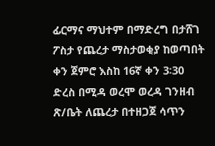ፊርማና ማህተም በማድረግ በታሸገ ፖስታ የጨረታ ማስታወቂያ ከወጣበት ቀን ጀምሮ እስከ 16ኛ ቀን 3፡30 ድረስ በሚዳ ወረሞ ወረዳ ገንዘብ ጽ/ቤት ለጨረታ በተዘጋጀ ሳጥን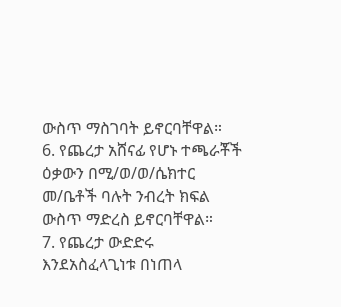ውስጥ ማስገባት ይኖርባቸዋል።
6. የጨረታ አሸናፊ የሆኑ ተጫራቾች ዕቃውን በሚ/ወ/ወ/ሴክተር መ/ቤቶች ባሉት ንብረት ክፍል ውስጥ ማድረስ ይኖርባቸዋል።
7. የጨረታ ውድድሩ እንደአስፈላጊነቱ በነጠላ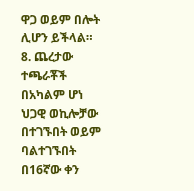ዋጋ ወይም በሎት ሊሆን ይችላል።
8. ጨረታው ተጫራቾች በአካልም ሆነ ህጋዊ ወኪሎቻው በተገኙበት ወይም ባልተገኙበት በ16ኛው ቀን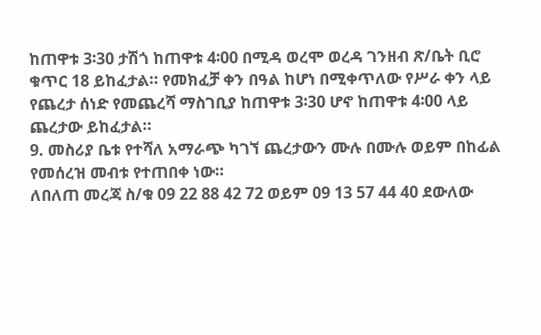ከጠዋቱ 3፡30 ታሽጎ ከጠዋቱ 4፡00 በሚዳ ወረሞ ወረዳ ገንዘብ ጽ/ቤት ቢሮ ቁጥር 18 ይከፈታል። የመክፈቻ ቀን በዓል ከሆነ በሚቀጥለው የሥራ ቀን ላይ የጨረታ ሰነድ የመጨረሻ ማስገቢያ ከጠዋቱ 3፡30 ሆኖ ከጠዋቱ 4፡00 ላይ ጨረታው ይከፈታል።
9. መስሪያ ቤቱ የተሻለ አማራጭ ካገኘ ጨረታውን ሙሉ በሙሉ ወይም በከፊል የመሰረዝ መብቱ የተጠበቀ ነው።
ለበለጠ መረጃ ስ/ቁ 09 22 88 42 72 ወይም 09 13 57 44 40 ደውለው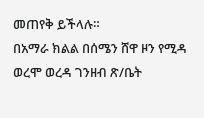መጠየቅ ይችላሉ።
በአማራ ክልል በሰሜን ሸዋ ዞን የሚዳ ወረሞ ወረዳ ገንዘብ ጽ/ቤት